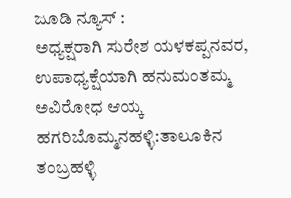ಜೂಡಿ ನ್ಯೂಸ್ :
ಅಧ್ಯಕ್ಷರಾಗಿ ಸುರೇಶ ಯಳಕಪ್ಪನವರ, ಉಪಾಧ್ಯಕ್ಷೆಯಾಗಿ ಹನುಮಂತಮ್ಮ ಅವಿರೋಧ ಆಯ್ಕ
ಹಗರಿಬೊಮ್ಮನಹಳ್ಳಿ:ತಾಲೂಕಿನ ತಂಬ್ರಹಳ್ಳಿ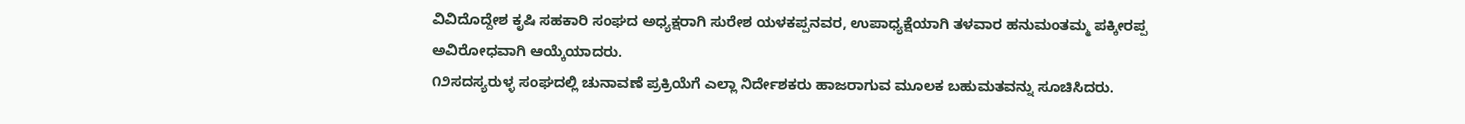ವಿವಿದೊದ್ದೇಶ ಕೃಷಿ ಸಹಕಾರಿ ಸಂಘದ ಅಧ್ಯಕ್ಷರಾಗಿ ಸುರೇಶ ಯಳಕಪ್ಪನವರ, ಉಪಾಧ್ಯಕ್ಷೆಯಾಗಿ ತಳವಾರ ಹನುಮಂತಮ್ಮ ಪಕ್ಕೀರಪ್ಪ ಅವಿರೋಧವಾಗಿ ಆಯ್ಕೆಯಾದರು.
೧೨ಸದಸ್ಯರುಳ್ಳ ಸಂಘದಲ್ಲಿ ಚುನಾವಣೆ ಪ್ರಕ್ರಿಯೆಗೆ ಎಲ್ಲಾ ನಿರ್ದೇಶಕರು ಹಾಜರಾಗುವ ಮೂಲಕ ಬಹುಮತವನ್ನು ಸೂಚಿಸಿದರು.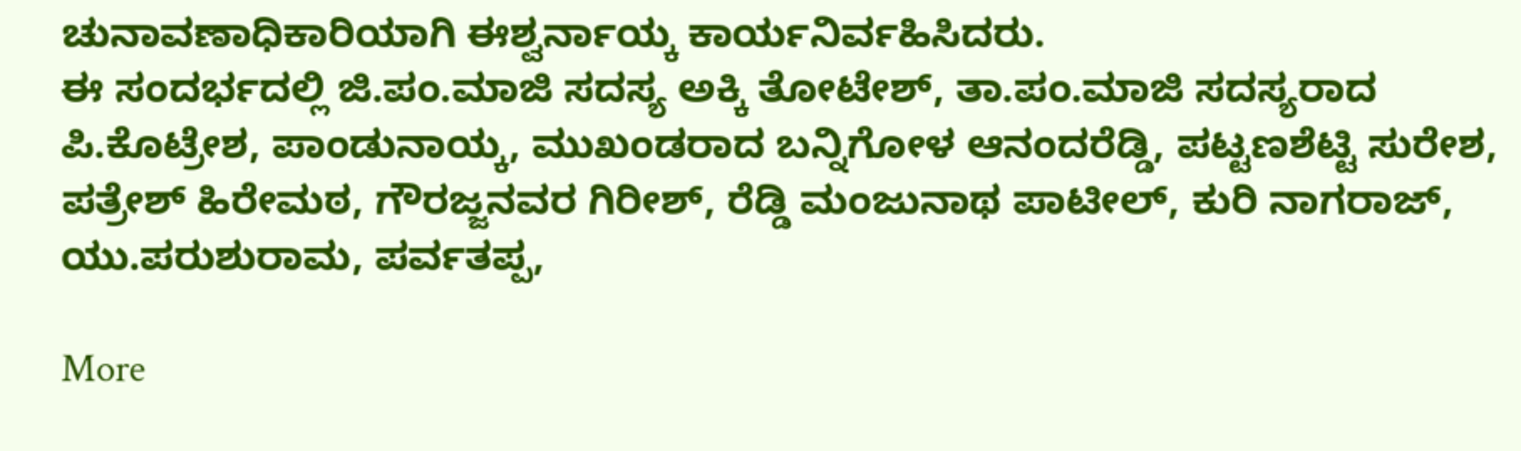ಚುನಾವಣಾಧಿಕಾರಿಯಾಗಿ ಈಶ್ವರ್ನಾಯ್ಕ ಕಾರ್ಯನಿರ್ವಹಿಸಿದರು.
ಈ ಸಂದರ್ಭದಲ್ಲಿ ಜಿ.ಪಂ.ಮಾಜಿ ಸದಸ್ಯ ಅಕ್ಕಿ ತೋಟೇಶ್, ತಾ.ಪಂ.ಮಾಜಿ ಸದಸ್ಯರಾದ ಪಿ.ಕೊಟ್ರೇಶ, ಪಾಂಡುನಾಯ್ಕ, ಮುಖಂಡರಾದ ಬನ್ನಿಗೋಳ ಆನಂದರೆಡ್ಡಿ, ಪಟ್ಟಣಶೆಟ್ಟಿ ಸುರೇಶ, ಪತ್ರೇಶ್ ಹಿರೇಮಠ, ಗೌರಜ್ಜನವರ ಗಿರೀಶ್, ರೆಡ್ಡಿ ಮಂಜುನಾಥ ಪಾಟೀಲ್, ಕುರಿ ನಾಗರಾಜ್, ಯು.ಪರುಶುರಾಮ, ಪರ್ವತಪ್ಪ,

More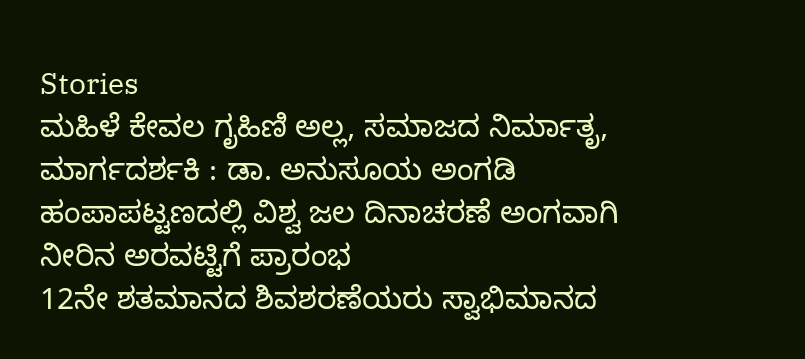Stories
ಮಹಿಳೆ ಕೇವಲ ಗೃಹಿಣಿ ಅಲ್ಲ, ಸಮಾಜದ ನಿರ್ಮಾತೃ, ಮಾರ್ಗದರ್ಶಕಿ : ಡಾ. ಅನುಸೂಯ ಅಂಗಡಿ
ಹಂಪಾಪಟ್ಟಣದಲ್ಲಿ ವಿಶ್ವ ಜಲ ದಿನಾಚರಣೆ ಅಂಗವಾಗಿ ನೀರಿನ ಅರವಟ್ಟಿಗೆ ಪ್ರಾರಂಭ
12ನೇ ಶತಮಾನದ ಶಿವಶರಣೆಯರು ಸ್ವಾಭಿಮಾನದ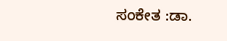ಸಂಕೇತ :ಡಾ.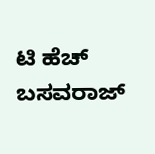ಟಿ ಹೆಚ್ ಬಸವರಾಜ್